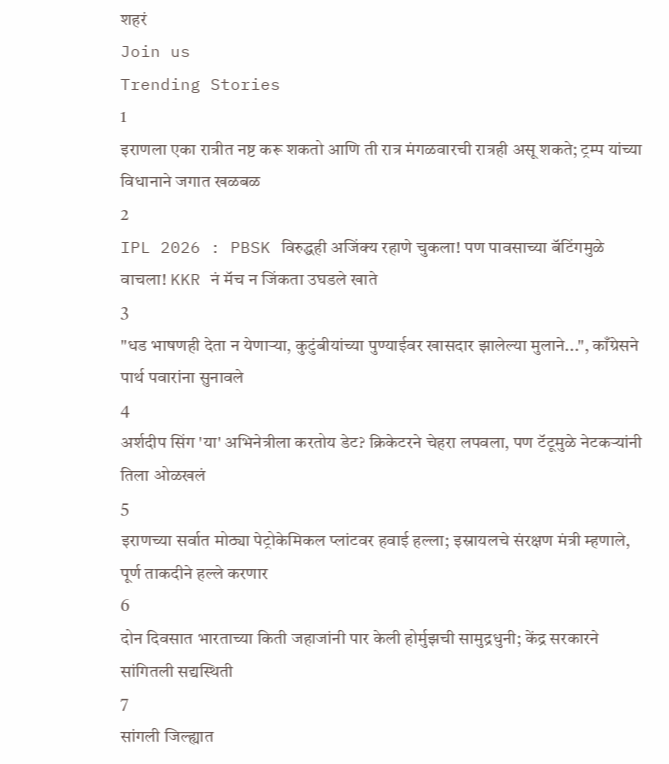शहरं
Join us
Trending Stories
1
इराणला एका रात्रीत नष्ट करू शकतो आणि ती रात्र मंगळवारची रात्रही असू शकते; ट्रम्प यांच्या विधानाने जगात खळबळ
2
IPL 2026 : PBSK विरुद्धही अजिंक्य रहाणे चुकला! पण पावसाच्या बॅटिंगमुळे वाचला! KKR नं मॅच न जिंकता उघडले खाते
3
"धड भाषणही देता न येणाऱ्या, कुटुंबीयांच्या पुण्याईवर खासदार झालेल्या मुलाने...", काँग्रेसने पार्थ पवारांना सुनावले
4
अर्शदीप सिंग 'या' अभिनेत्रीला करतोय डेट? क्रिकेटरने चेहरा लपवला, पण टॅटूमुळे नेटकऱ्यांनी तिला ओळखलं
5
इराणच्या सर्वात मोठ्या पेट्रोकेमिकल प्लांटवर हवाई हल्ला; इस्रायलचे संरक्षण मंत्री म्हणाले, पूर्ण ताकदीने हल्ले करणार
6
दोन दिवसात भारताच्या किती जहाजांनी पार केली होर्मुझची सामुद्रधुनी; केंद्र सरकारने सांगितली सद्यस्थिती
7
सांगली जिल्ह्यात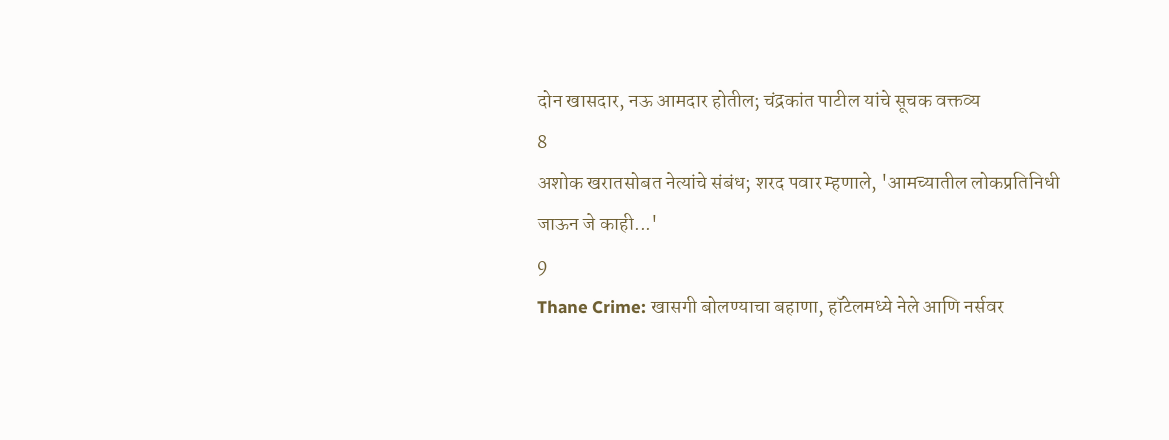दोन खासदार, नऊ आमदार होतील; चंद्रकांत पाटील यांचे सूचक वक्तव्य
8
अशोक खरातसोबत नेत्यांचे संबंध; शरद पवार म्हणाले, 'आमच्यातील लोकप्रतिनिधी जाऊन जे काही...'
9
Thane Crime: खासगी बोलण्याचा बहाणा, हॉटेलमध्ये नेले आणि नर्सवर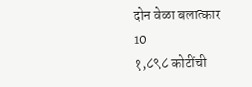दोन वेळा बलात्कार
10
१,८९८ कोटींची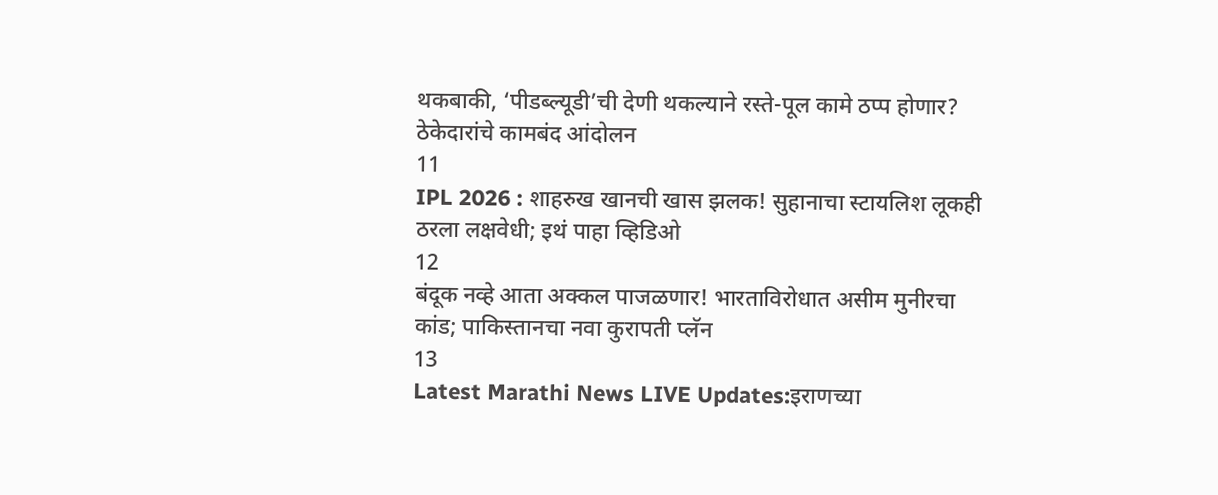थकबाकी, ‘पीडब्ल्यूडी’ची देणी थकल्याने रस्ते-पूल कामे ठप्प होणार? ठेकेदारांचे कामबंद आंदोलन
11
IPL 2026 : शाहरुख खानची खास झलक! सुहानाचा स्टायलिश लूकही ठरला लक्षवेधी; इथं पाहा व्हिडिओ
12
बंदूक नव्हे आता अक्कल पाजळणार! भारताविरोधात असीम मुनीरचा कांड; पाकिस्तानचा नवा कुरापती प्लॅन
13
Latest Marathi News LIVE Updates:इराणच्या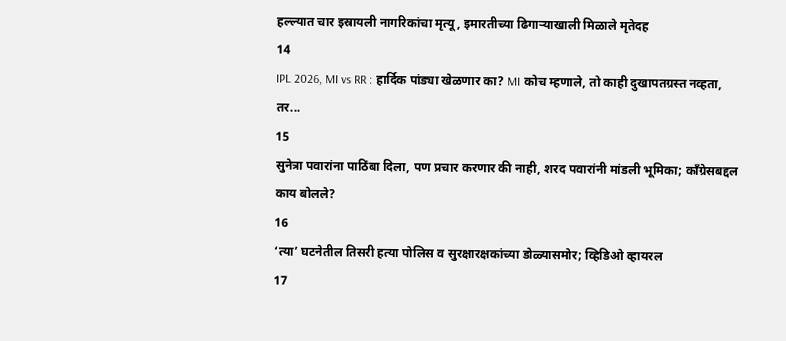हल्ल्यात चार इस्रायली नागरिकांचा मृत्यू, इमारतीच्या ढिगाऱ्याखाली मिळाले मृतेदह
14
IPL 2026, MI vs RR : हार्दिक पांड्या खेळणार का? MI कोच म्हणाले, तो काही दुखापतग्रस्त नव्हता, तर...
15
सुनेत्रा पवारांना पाठिंबा दिला, पण प्रचार करणार की नाही, शरद पवारांनी मांडली भूमिका; काँग्रेसबद्दल काय बोलले?
16
‘त्या’ घटनेतील तिसरी हत्या पोलिस व सुरक्षारक्षकांच्या डोळ्यासमोर; व्हिडिओ व्हायरल
17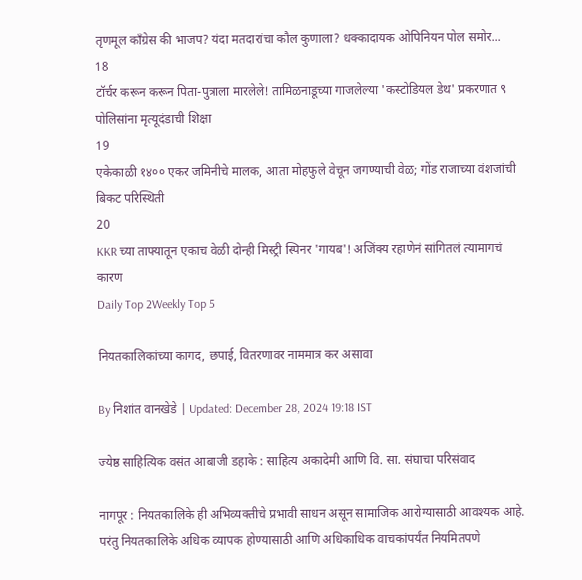तृणमूल काँग्रेस की भाजप? यंदा मतदारांचा कौल कुणाला? धक्कादायक ओपिनियन पोल समोर...
18
टॉर्चर करून करून पिता-पुत्राला मारलेले! तामिळनाडूच्या गाजलेल्या 'कस्टोडियल डेथ' प्रकरणात ९ पोलिसांना मृत्यूदंडाची शिक्षा
19
एकेकाळी १४०० एकर जमिनीचे मालक, आता मोहफुले वेचून जगण्याची वेळ; गोंड राजाच्या वंशजांची बिकट परिस्थिती
20
KKR च्या ताफ्यातून एकाच वेळी दोन्ही मिस्ट्री स्पिनर 'गायब'! अजिंक्य रहाणेनं सांगितलं त्यामागचं कारण
Daily Top 2Weekly Top 5

नियतकालिकांच्या कागद, छपाई, वितरणावर नाममात्र कर असावा

By निशांत वानखेडे | Updated: December 28, 2024 19:18 IST

ज्येष्ठ साहित्यिक वसंत आबाजी डहाके : साहित्य अकादेमी आणि वि. सा. संघाचा परिसंवाद

नागपूर : नियतकालिके ही अभिव्यक्तीचे प्रभावी साधन असून सामाजिक आरोग्यासाठी आवश्यक आहे. परंतु नियतकालिके अधिक व्यापक होण्यासाठी आणि अधिकाधिक वाचकांपर्यंत नियमितपणे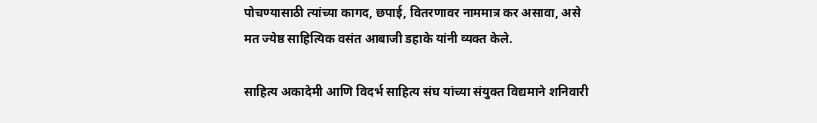पोचण्यासाठी त्यांच्या कागद, छपाई, वितरणावर नाममात्र कर असावा, असे मत ज्येष्ठ साहित्यिक वसंत आबाजी डहाके यांनी व्यक्त केले.

साहित्य अकादेमी आणि विदर्भ साहित्य संघ यांच्या संयुक्त विद्यमाने शनिवारी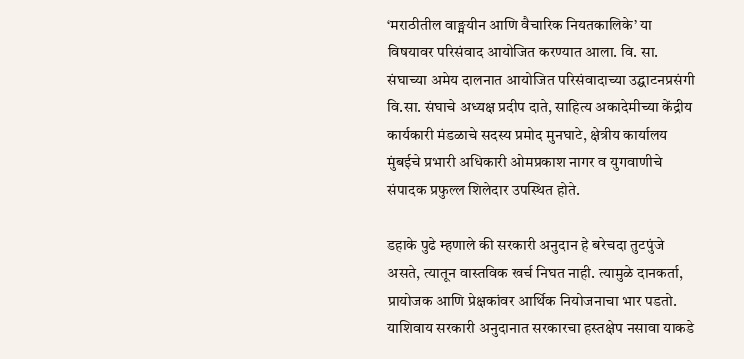‘मराठीतील वाङ्मयीन आणि वैचारिक नियतकालिके’ या विषयावर परिसंवाद आयोजित करण्यात आला. वि. सा. संघाच्या अमेय दालनात आयोजित परिसंवादाच्या उद्घाटनप्रसंगी वि.सा. संघाचे अध्यक्ष प्रदीप दाते, साहित्य अकादेमीच्या केंद्रीय कार्यकारी मंडळाचे सदस्य प्रमोद मुनघाटे, क्षेत्रीय कार्यालय मुंबईचे प्रभारी अधिकारी ओमप्रकाश नागर व युगवाणीचे संपादक प्रफुल्ल शिलेदार उपस्थित होते.

डहाके पुढे म्हणाले की सरकारी अनुदान हे बरेचदा तुटपुंजे असते, त्यातून वास्तविक खर्च निघत नाही. त्यामुळे दानकर्ता, प्रायोजक आणि प्रेक्षकांवर आर्थिक नियोजनाचा भार पडतो. याशिवाय सरकारी अनुदानात सरकारचा हस्तक्षेप नसावा याकडे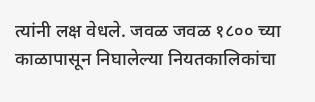त्यांनी लक्ष वेधले. जवळ जवळ १८०० च्या काळापासून निघालेल्या नियतकालिकांचा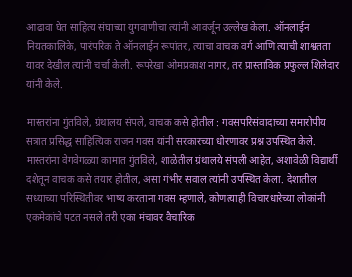आढावा घेत साहित्य संघाच्या युगवाणीचा त्यांनी आवर्जून उल्लेख केला. ऑनलाईन नियतकालिके, पारंपरिक ते ऑनलाईन रूपांतर, त्याचा वाचक वर्ग आणि त्याची शाश्वतता यावर देखील त्यांनी चर्चा केली. रूपरेखा ओमप्रकाश नागर, तर प्रास्ताविक प्रफुल्ल शिलेदार यांनी केले.

मास्तरांना गुंतविले, ग्रंथालय संपले, वाचक कसे होतील : गवसपरिसंवादाच्या समारोपीय सत्रात प्रसिद्ध साहित्यिक राजन गवस यांनी सरकारच्या धोरणावर प्रश्न उपस्थित केले. मास्तरांना वेगवेगळ्या कामात गुंतविले, शाळेतील ग्रंथालये संपली आहेत, अशावेळी विद्यार्थी दशेतून वाचक कसे तयार होतील, असा गंभीर सवाल त्यांनी उपस्थित केला. देशातील सध्याच्या परिस्थितीवर भाष्य करताना गवस म्हणाले, कोणत्याही विचारधारेच्या लोकांनी एकमेकांचे पटत नसले तरी एका मंचावर वैचारिक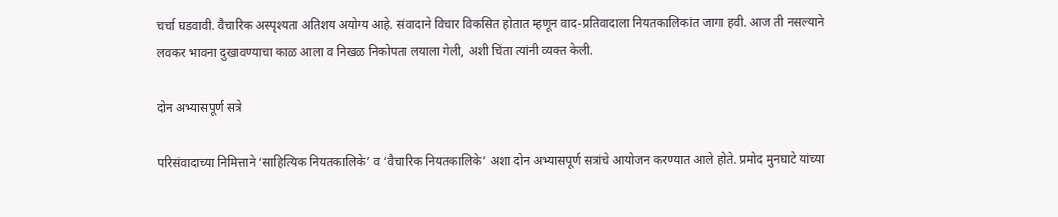चर्चा घडवावी. वैचारिक अस्पृश्यता अतिशय अयोग्य आहे. संवादाने विचार विकसित होतात म्हणून वाद-प्रतिवादाला नियतकालिकांत जागा हवी. आज ती नसल्याने लवकर भावना दुखावण्याचा काळ आला व निखळ निकोपता लयाला गेली, अशी चिंता त्यांनी व्यक्त केली.

दोन अभ्यासपूर्ण सत्रे

परिसंवादाच्या निमित्ताने ‘साहित्यिक नियतकालिके’ व ‘वैचारिक नियतकालिके’ अशा दोन अभ्यासपूर्ण सत्रांचे आयोजन करण्यात आले होते. प्रमोद मुनघाटे यांच्या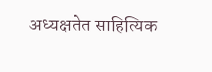अध्यक्षतेत साहित्यिक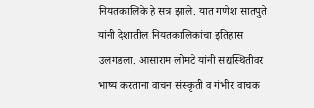नियतकालिके हे सत्र झाले. यात गणेश सातपुते यांनी देशातील नियतकालिकांचा इतिहास उलगडला. आसाराम लोमटे यांनी सद्यस्थितीवर भाष्य करताना वाचन संस्कृती व गंभीर वाचक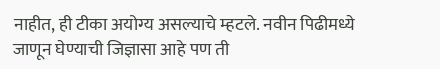नाहीत, ही टीका अयोग्य असल्याचे म्हटले. नवीन पिढीमध्ये जाणून घेण्याची जिज्ञासा आहे पण ती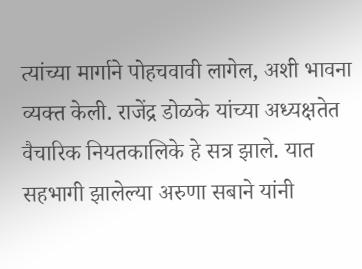त्यांच्या मार्गाने पोहचवावी लागेल, अशी भावना व्यक्त केली. राजेंद्र डोळके यांच्या अध्यक्षतेत वैचारिक नियतकालिके हे सत्र झाले. यात सहभागी झालेल्या अरुणा सबाने यांनी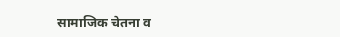सामाजिक चेतना व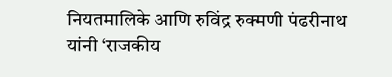नियतमालिके आणि रुविंद्र रुक्मणी पंढरीनाथ यांनी ‘राजकीय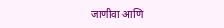जाणीवा आणि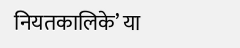नियतकालिके’ या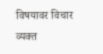विषयावर विचार व्यक्त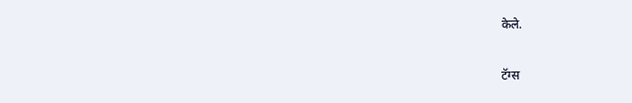केले.

टॅग्स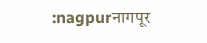:nagpurनागपूर